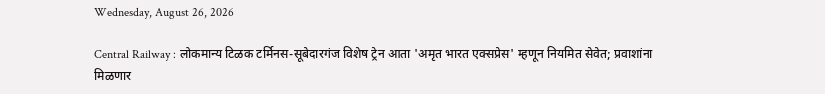Wednesday, August 26, 2026

Central Railway : लोकमान्य टिळक टर्मिनस-सूबेदारगंज विशेष ट्रेन आता 'अमृत भारत एक्सप्रेस' म्हणून नियमित सेवेत; प्रवाशांना मिळणार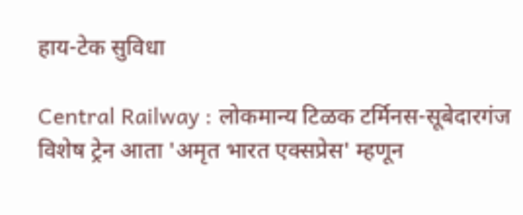हाय-टेक सुविधा

Central Railway : लोकमान्य टिळक टर्मिनस-सूबेदारगंज विशेष ट्रेन आता 'अमृत भारत एक्सप्रेस' म्हणून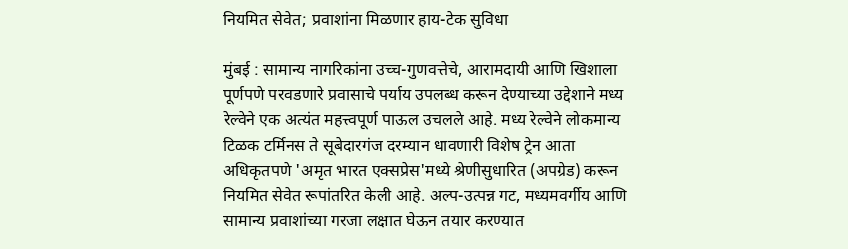नियमित सेवेत; प्रवाशांना मिळणार हाय-टेक सुविधा

मुंबई : सामान्य नागरिकांना उच्च-गुणवत्तेचे, आरामदायी आणि खिशाला पूर्णपणे परवडणारे प्रवासाचे पर्याय उपलब्ध करून देण्याच्या उद्देशाने मध्य रेल्वेने एक अत्यंत महत्त्वपूर्ण पाऊल उचलले आहे. मध्य रेल्वेने लोकमान्य टिळक टर्मिनस ते सूबेदारगंज दरम्यान धावणारी विशेष ट्रेन आता अधिकृतपणे 'अमृत भारत एक्सप्रेस'मध्ये श्रेणीसुधारित (अपग्रेड) करून नियमित सेवेत रूपांतरित केली आहे. अल्प-उत्पन्न गट, मध्यमवर्गीय आणि सामान्य प्रवाशांच्या गरजा लक्षात घेऊन तयार करण्यात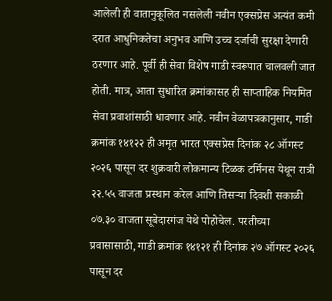आलेली ही वातानुकूलित नसलेली नवीन एक्सप्रेस अत्यंत कमी दरात आधुनिकतेचा अनुभव आणि उच्च दर्जाची सुरक्षा देणारी ठरणार आहे. पूर्वी ही सेवा विशेष गाडी स्वरूपात चालवली जात होती. मात्र, आता सुधारित क्रमांकासह ही साप्ताहिक नियमित सेवा प्रवाशांसाठी धावणार आहे. नवीन वेळापत्रकानुसार, गाडी क्रमांक १४१२२ ही अमृत भारत एक्सप्रेस दिनांक २८ ऑगस्ट २०२६ पासून दर शुक्रवारी लोकमान्य टिळक टर्मिनस येथून रात्री २२.५५ वाजता प्रस्थान करेल आणि तिसऱ्या दिवशी सकाळी ०७.३० वाजता सूबेदारगंज येथे पोहोचेल. परतीच्या प्रवासासाठी, गाडी क्रमांक १४१२१ ही दिनांक २७ ऑगस्ट २०२६ पासून दर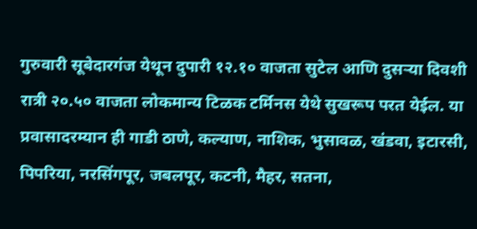गुरुवारी सूबेदारगंज येथून दुपारी १२.१० वाजता सुटेल आणि दुसऱ्या दिवशी रात्री २०.५० वाजता लोकमान्य टिळक टर्मिनस येथे सुखरूप परत येईल. या प्रवासादरम्यान ही गाडी ठाणे, कल्याण, नाशिक, भुसावळ, खंडवा, इटारसी, पिपरिया, नरसिंगपूर, जबलपूर, कटनी, मैहर, सतना,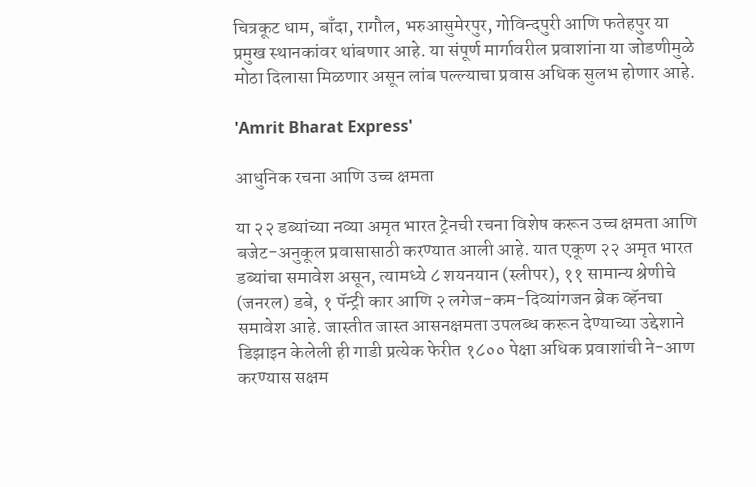चित्रकूट धाम, बाँदा, रागौल, भरुआसुमेरपुर, गोविन्दपुरी आणि फतेहपुर या प्रमुख स्थानकांवर थांबणार आहे. या संपूर्ण मार्गावरील प्रवाशांना या जोडणीमुळे मोठा दिलासा मिळणार असून लांब पल्ल्याचा प्रवास अधिक सुलभ होणार आहे.

'Amrit Bharat Express'

आधुनिक रचना आणि उच्च क्षमता

या २२ डब्यांच्या नव्या अमृत भारत ट्रेनची रचना विशेष करून उच्च क्षमता आणि बजेट-अनुकूल प्रवासासाठी करण्यात आली आहे. यात एकूण २२ अमृत भारत डब्यांचा समावेश असून, त्यामध्ये ८ शयनयान (स्लीपर), ११ सामान्य श्रेणीचे (जनरल) डबे, १ पॅन्ट्री कार आणि २ लगेज-कम-दिव्यांगजन ब्रेक व्हॅनचा समावेश आहे. जास्तीत जास्त आसनक्षमता उपलब्ध करून देण्याच्या उद्देशाने डिझाइन केलेली ही गाडी प्रत्येक फेरीत १८०० पेक्षा अधिक प्रवाशांची ने-आण करण्यास सक्षम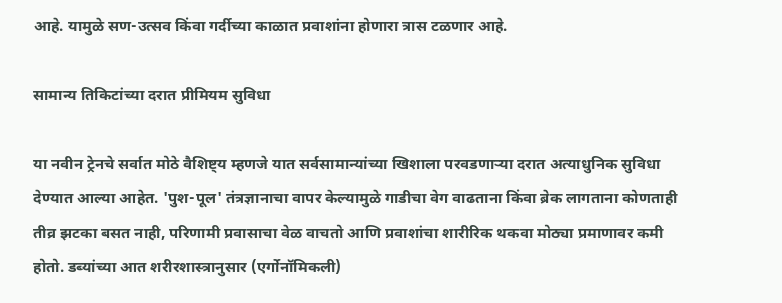आहे. यामुळे सण-उत्सव किंवा गर्दीच्या काळात प्रवाशांना होणारा त्रास टळणार आहे.

सामान्य तिकिटांच्या दरात प्रीमियम सुविधा

या नवीन ट्रेनचे सर्वात मोठे वैशिष्ट्य म्हणजे यात सर्वसामान्यांच्या खिशाला परवडणाऱ्या दरात अत्याधुनिक सुविधा देण्यात आल्या आहेत. 'पुश-पूल' तंत्रज्ञानाचा वापर केल्यामुळे गाडीचा वेग वाढताना किंवा ब्रेक लागताना कोणताही तीव्र झटका बसत नाही, परिणामी प्रवासाचा वेळ वाचतो आणि प्रवाशांचा शारीरिक थकवा मोठ्या प्रमाणावर कमी होतो. डब्यांच्या आत शरीरशास्त्रानुसार (एर्गोनॉमिकली)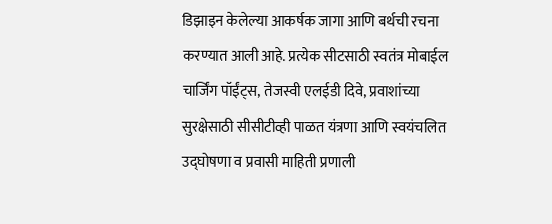डिझाइन केलेल्या आकर्षक जागा आणि बर्थची रचना करण्यात आली आहे. प्रत्येक सीटसाठी स्वतंत्र मोबाईल चार्जिंग पॉईंट्स, तेजस्वी एलईडी दिवे, प्रवाशांच्या सुरक्षेसाठी सीसीटीव्ही पाळत यंत्रणा आणि स्वयंचलित उद्घोषणा व प्रवासी माहिती प्रणाली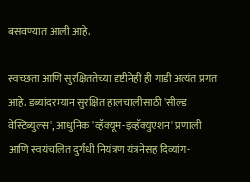बसवण्यात आली आहे.

स्वच्छता आणि सुरक्षिततेच्या दृष्टीनेही ही गाडी अत्यंत प्रगत आहे. डब्यांदरम्यान सुरक्षित हालचालीसाठी 'सील्ड वेस्टिब्युल्स', आधुनिक 'व्हॅक्यूम-इव्हॅक्युएशन' प्रणाली आणि स्वयंचलित दुर्गंधी नियंत्रण यंत्रनेसह दिव्यांग-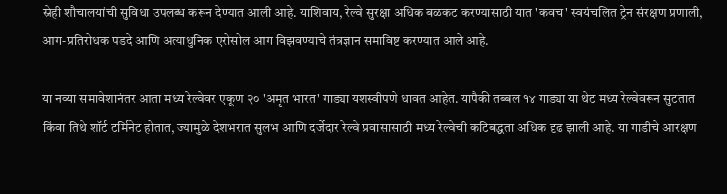स्नेही शौचालयांची सुविधा उपलब्ध करून देण्यात आली आहे. याशिवाय, रेल्वे सुरक्षा अधिक बळकट करण्यासाठी यात 'कवच' स्वयंचलित ट्रेन संरक्षण प्रणाली, आग-प्रतिरोधक पडदे आणि अत्याधुनिक एरोसोल आग विझवण्याचे तंत्रज्ञान समाविष्ट करण्यात आले आहे.

या नव्या समावेशानंतर आता मध्य रेल्वेवर एकूण २० 'अमृत भारत' गाड्या यशस्वीपणे धावत आहेत. यापैकी तब्बल १४ गाड्या या थेट मध्य रेल्वेवरून सुटतात किंवा तिथे शॉर्ट टर्मिनेट होतात, ज्यामुळे देशभरात सुलभ आणि दर्जेदार रेल्वे प्रवासासाठी मध्य रेल्वेची कटिबद्धता अधिक दृढ झाली आहे. या गाडीचे आरक्षण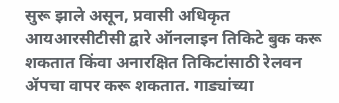सुरू झाले असून, प्रवासी अधिकृत आयआरसीटीसी द्वारे ऑनलाइन तिकिटे बुक करू शकतात किंवा अनारक्षित तिकिटांसाठी रेलवन ॲपचा वापर करू शकतात. गाड्यांच्या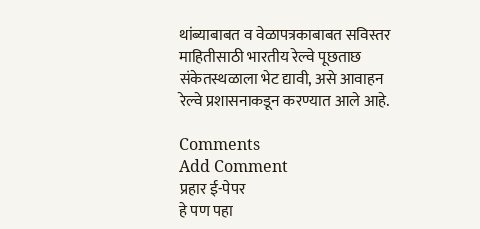थांब्याबाबत व वेळापत्रकाबाबत सविस्तर माहितीसाठी भारतीय रेल्वे पूछताछ संकेतस्थळाला भेट द्यावी, असे आवाहन रेल्वे प्रशासनाकडून करण्यात आले आहे.

Comments
Add Comment
प्रहार ई-पेपर
हे पण पहा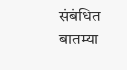संबंधित बातम्या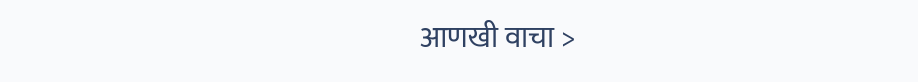आणखी वाचा >